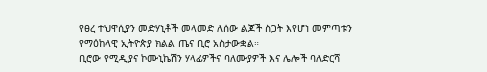የፀረ ተህዋሲያን መድሃኒቶች መላመድ ለሰው ልጆች ስጋት እየሆነ መምጣቱን የማዕከላዊ ኢትዮጵያ ክልል ጤና ቢሮ አስታውቋል።
ቢሮው የሚዲያና ኮሙኒኬሽን ሃላፊዎችና ባለሙያዎች እና ሌሎች ባለድርሻ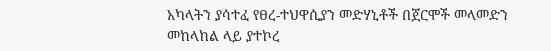አካላትን ያሳተፈ የፀረ-ተህዋሲያን መድሃኒቶች በጀርሞች መላመድን መከላከል ላይ ያተኮረ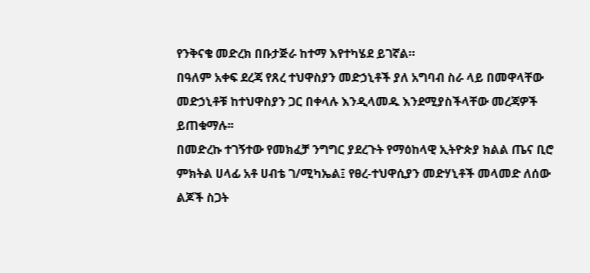የንቅናቄ መድረክ በቡታጅራ ከተማ እየተካሄደ ይገኛል።
በዓለም አቀፍ ደረጃ የጸረ ተህዋስያን መድኃኒቶች ያለ አግባብ ስራ ላይ በመዋላቸው መድኃኒቶቹ ከተህዋስያን ጋር በቀላሉ እንዲላመዱ እንደሚያስችላቸው መረጃዎች ይጠቁማሉ፡፡
በመድረኩ ተገኝተው የመክፈቻ ንግግር ያደረጉት የማዕከላዊ ኢትዮጵያ ክልል ጤና ቢሮ ምክትል ሀላፊ አቶ ሀብቴ ገ/ሚካኤል፤ የፀረ-ተህዋሲያን መድሃኒቶች መላመድ ለሰው ልጆች ስጋት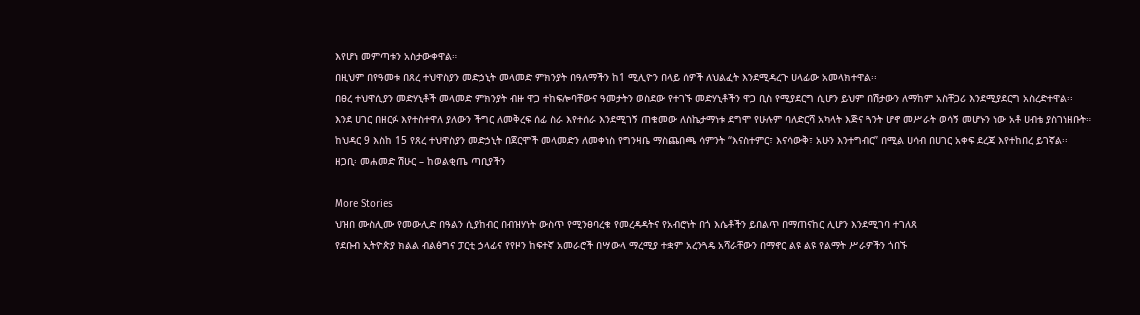እየሆነ መምጣቱን አስታውቀዋል።
በዚህም በየዓመቱ በጸረ ተህዋስያን መድኃኒት መላመድ ምክንያት በዓለማችን ከ1 ሚሊዮን በላይ ሰዎች ለህልፈት እንደሚዳረጉ ሀላፊው አመላክተዋል፡፡
በፀረ ተህዋሲያን መድሃኒቶች መላመድ ምክንያት ብዙ ዋጋ ተከፍሎባቸውና ዓመታትን ወስደው የተገኙ መድሃኒቶችን ዋጋ ቢስ የሚያደርግ ሲሆን ይህም በሽታውን ለማከም አስቸጋሪ እንደሚያደርግ አስረድተዋል፡፡
እንደ ሀገር በዘርፉ እየተስተዋለ ያለውን ችግር ለመቅረፍ ሰፊ ስራ እየተሰራ እንደሚገኝ ጠቁመው ለስኬታማነቱ ደግሞ የሁሉም ባለድርሻ አካላት እጅና ጓንት ሆኖ መሥራት ወሳኝ መሆኑን ነው አቶ ሀብቴ ያስገነዘቡት።
ከህዳር 9 እስከ 15 የጸረ ተህዋስያን መድኃኒት በጀርሞች መላመድን ለመቀነስ የግንዛቤ ማስጨበጫ ሳምንት “እናስተምር፣ እናሳውቅ፣ አሁን እንተግብር” በሚል ሀሳብ በሀገር አቀፍ ደረጃ እየተከበረ ይገኛል፡፡
ዘጋቢ፡ መሐመድ ሽሁር – ከወልቂጤ ጣቢያችን

More Stories
ህዝበ ሙስሊሙ የመውሊድ በዓልን ሲያከብር በብዝሃነት ውስጥ የሚንፀባረቁ የመረዳዳትና የአብሮነት በጎ እሴቶችን ይበልጥ በማጠናከር ሊሆን እንደሚገባ ተገለጸ
የደቡብ ኢትዮጵያ ክልል ብልፅግና ፓርቲ ኃላፊና የየዞን ከፍተኛ አመራሮች በሣውላ ማረሚያ ተቋም አረንጓዴ አሻራቸውን በማኖር ልዩ ልዩ የልማት ሥራዎችን ጎበኙ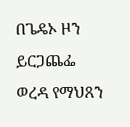በጌዴኦ ዞን ይርጋጨፌ ወረዳ የማህጸን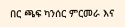በር ጫፍ ካንሰር ምርመራ እና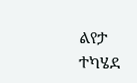ልየታ ተካሄደ